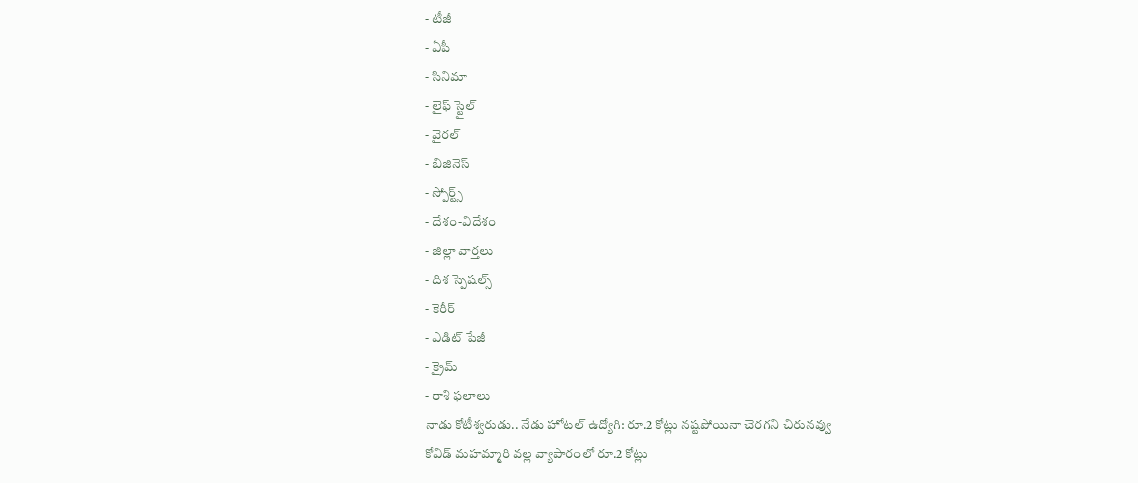- టీజీ
- ఏపీ
- సినిమా
- లైఫ్ స్టైల్
- వైరల్
- బిజినెస్
- స్పోర్ట్స్
- దేశం-విదేశం
- జిల్లా వార్తలు
- దిశ స్పెషల్స్
- కెరీర్
- ఎడిట్ పేజీ
- క్రైమ్
- రాశి ఫలాలు
నాడు కోటీశ్వరుడు.. నేడు హోటల్ ఉద్యోగి: రూ.2 కోట్లు నష్టపోయినా చెరగని చిరునవ్వు
కోవిడ్ మహమ్మారి వల్ల వ్యాపారంలో రూ.2 కోట్లు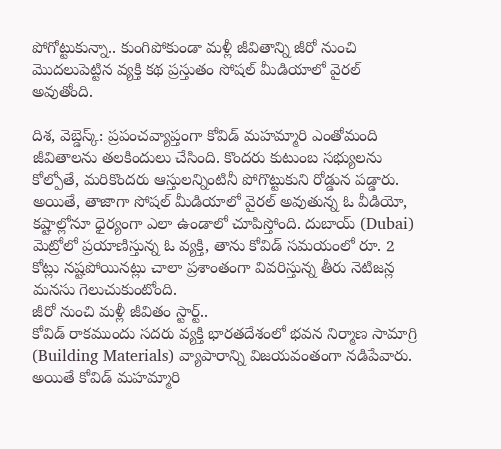పోగోట్టుకున్నా.. కుంగిపోకుండా మళ్లీ జీవితాన్ని జీరో నుంచి మొదలుపెట్టిన వ్యక్తి కథ ప్రస్తుతం సోషల్ మీడియాలో వైరల్ అవుతోంది.

దిశ, వెబ్డెస్క్: ప్రపంచవ్యాప్తంగా కోవిడ్ మహమ్మారి ఎంతోమంది జీవితాలను తలకిందులు చేసింది. కొందరు కుటుంబ సభ్యులను కోల్పోతే, మరికొందరు ఆస్తులన్నింటినీ పోగొట్టుకుని రోడ్డున పడ్డారు. అయితే, తాజాగా సోషల్ మీడియాలో వైరల్ అవుతున్న ఓ వీడియో, కష్టాల్లోనూ ధైర్యంగా ఎలా ఉండాలో చూపిస్తోంది. దుబాయ్ (Dubai) మెట్రోలో ప్రయాణిస్తున్న ఓ వ్యక్తి, తాను కోవిడ్ సమయంలో రూ. 2 కోట్లు నష్టపోయినట్లు చాలా ప్రశాంతంగా వివరిస్తున్న తీరు నెటిజన్ల మనసు గెలుచుకుంటోంది.
జీరో నుంచి మళ్లీ జీవితం స్టార్ట్..
కోవిడ్ రాకముందు సదరు వ్యక్తి భారతదేశంలో భవన నిర్మాణ సామాగ్రి (Building Materials) వ్యాపారాన్ని విజయవంతంగా నడిపేవారు. అయితే కోవిడ్ మహమ్మారి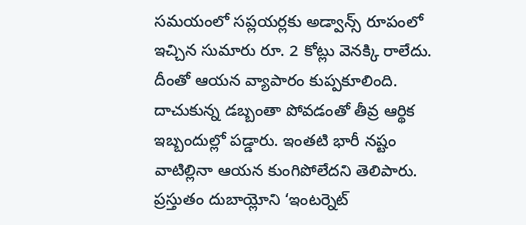సమయంలో సప్లయర్లకు అడ్వాన్స్ రూపంలో ఇచ్చిన సుమారు రూ. 2 కోట్లు వెనక్కి రాలేదు. దీంతో ఆయన వ్యాపారం కుప్పకూలింది. దాచుకున్న డబ్బంతా పోవడంతో తీవ్ర ఆర్థిక ఇబ్బందుల్లో పడ్డారు. ఇంతటి భారీ నష్టం వాటిల్లినా ఆయన కుంగిపోలేదని తెలిపారు. ప్రస్తుతం దుబాయ్లోని ‘ఇంటర్నెట్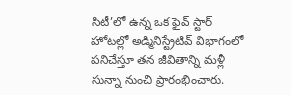సిటీ’లో ఉన్న ఒక ఫైవ్ స్టార్ హోటల్లో అడ్మినిస్ట్రేటివ్ విభాగంలో పనిచేస్తూ తన జీవితాన్ని మళ్లీ సున్నా నుంచి ప్రారంభించారు.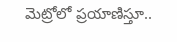మెట్రోలో ప్రయాణిస్తూ..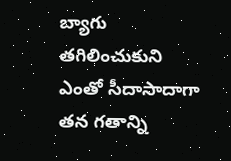బ్యాగు తగిలించుకుని ఎంతో సీదాసాదాగా తన గతాన్ని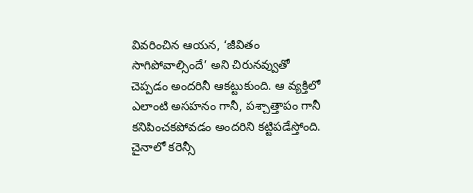వివరించిన ఆయన, ‘జీవితం సాగిపోవాల్సిందే’ అని చిరునవ్వుతో చెప్పడం అందరినీ ఆకట్టుకుంది. ఆ వ్యక్తిలో ఎలాంటి అసహనం గానీ, పశ్చాత్తాపం గానీ కనిపించకపోవడం అందరిని కట్టిపడేస్తోంది.
చైనాలో కరెన్సీ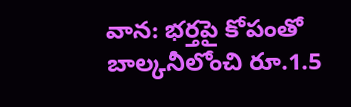వాన: భర్తపై కోపంతో బాల్కనీలోంచి రూ.1.5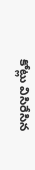కోట్లు విసిరేసిన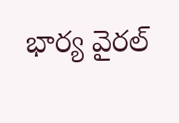భార్య వైరల్